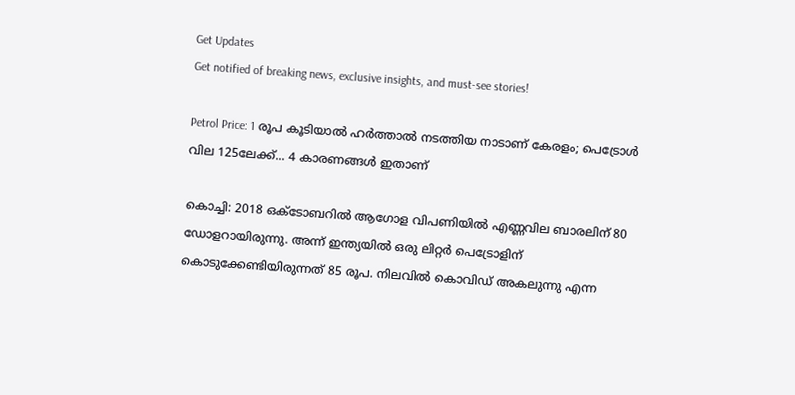Get Updates
Get notified of breaking news, exclusive insights, and must-see stories!

Petrol Price: 1 രൂപ കൂടിയാല്‍ ഹര്‍ത്താല്‍ നടത്തിയ നാടാണ് കേരളം; പെട്രോള്‍ വില 125ലേക്ക്... 4 കാരണങ്ങള്‍ ഇതാണ്

കൊച്ചി: 2018 ഒക്ടോബറില്‍ ആഗോള വിപണിയില്‍ എണ്ണവില ബാരലിന് 80 ഡോളറായിരുന്നു. അന്ന് ഇന്ത്യയില്‍ ഒരു ലിറ്റര്‍ പെട്രോളിന് കൊടുക്കേണ്ടിയിരുന്നത് 85 രൂപ. നിലവില്‍ കൊവിഡ് അകലുന്നു എന്ന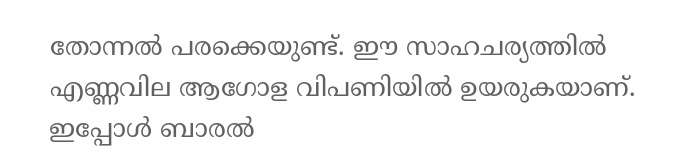തോന്നല്‍ പരക്കെയുണ്ട്. ഈ സാഹചര്യത്തില്‍ എണ്ണവില ആഗോള വിപണിയില്‍ ഉയരുകയാണ്. ഇപ്പോള്‍ ബാരല്‍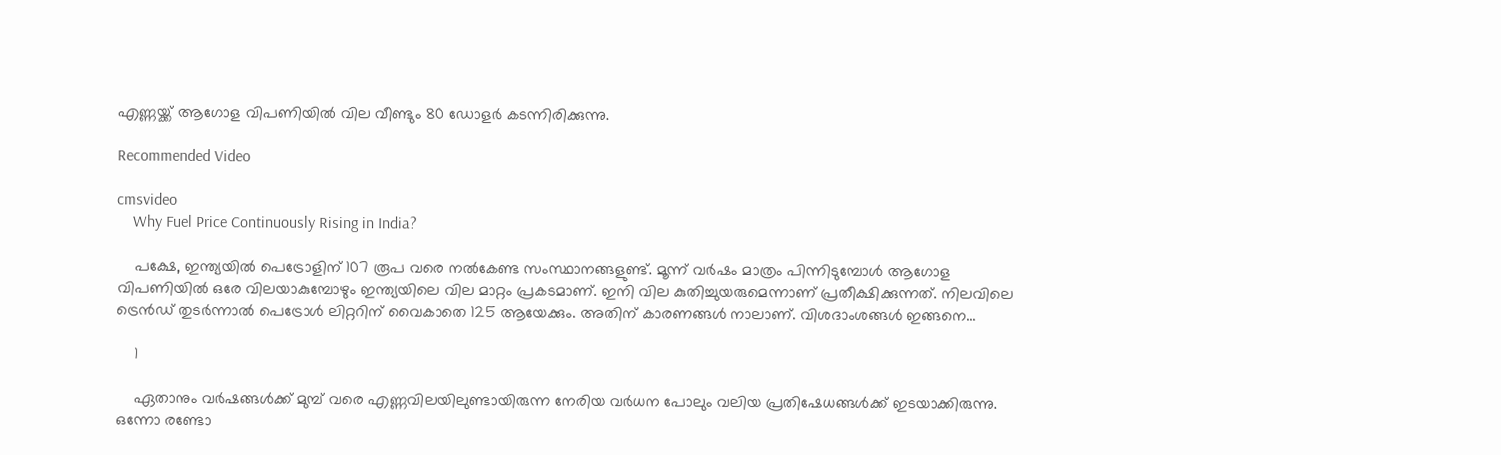എണ്ണയ്ക്ക് ആഗോള വിപണിയില്‍ വില വീണ്ടും 80 ഡോളര്‍ കടന്നിരിക്കുന്നു.

Recommended Video

cmsvideo
    Why Fuel Price Continuously Rising in India?

    പക്ഷേ, ഇന്ത്യയില്‍ പെട്രോളിന് 107 രൂപ വരെ നല്‍കേണ്ട സംസ്ഥാനങ്ങളുണ്ട്. മൂന്ന് വര്‍ഷം മാത്രം പിന്നിടുമ്പോള്‍ ആഗോള വിപണിയില്‍ ഒരേ വിലയാകുമ്പോഴും ഇന്ത്യയിലെ വില മാറ്റം പ്രകടമാണ്. ഇനി വില കുതിച്ചുയരുമെന്നാണ് പ്രതീക്ഷിക്കുന്നത്. നിലവിലെ ട്രെന്‍ഡ് തുടര്‍ന്നാല്‍ പെട്രോള്‍ ലിറ്ററിന് വൈകാതെ 125 ആയേക്കും. അതിന് കാരണങ്ങള്‍ നാലാണ്. വിശദാംശങ്ങള്‍ ഇങ്ങനെ...

    1

    ഏതാനും വര്‍ഷങ്ങള്‍ക്ക് മുമ്പ് വരെ എണ്ണവിലയിലുണ്ടായിരുന്ന നേരിയ വര്‍ധന പോലും വലിയ പ്രതിഷേധങ്ങള്‍ക്ക് ഇടയാക്കിരുന്നു. ഒന്നോ രണ്ടോ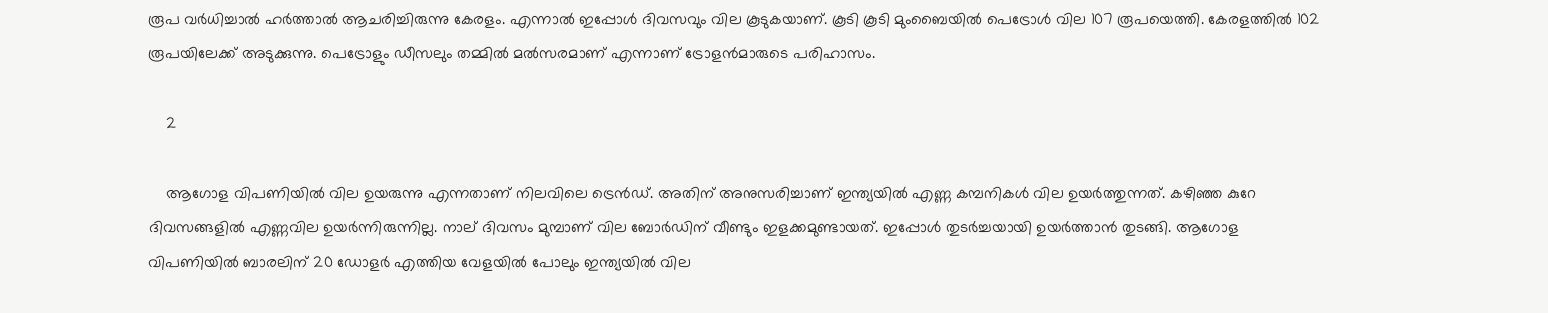രൂപ വര്‍ധിച്ചാല്‍ ഹര്‍ത്താല്‍ ആചരിച്ചിരുന്നു കേരളം. എന്നാല്‍ ഇപ്പോള്‍ ദിവസവും വില കൂടുകയാണ്. കൂടി കൂടി മുംബൈയില്‍ പെട്രോള്‍ വില 107 രൂപയെത്തി. കേരളത്തില്‍ 102 രൂപയിലേക്ക് അടുക്കുന്നു. പെട്രോളും ഡീസലും തമ്മില്‍ മല്‍സരമാണ് എന്നാണ് ട്രോളന്‍മാരുടെ പരിഹാസം.

    2

    ആഗോള വിപണിയില്‍ വില ഉയരുന്നു എന്നതാണ് നിലവിലെ ട്രെന്‍ഡ്. അതിന് അനുസരിച്ചാണ് ഇന്ത്യയില്‍ എണ്ണ കമ്പനികള്‍ വില ഉയര്‍ത്തുന്നത്. കഴിഞ്ഞ കുറേ ദിവസങ്ങളില്‍ എണ്ണവില ഉയര്‍ന്നിരുന്നില്ല. നാല് ദിവസം മുമ്പാണ് വില ബോര്‍ഡിന് വീണ്ടും ഇളക്കമുണ്ടായത്. ഇപ്പോള്‍ തുടര്‍ച്ചയായി ഉയര്‍ത്താന്‍ തുടങ്ങി. ആഗോള വിപണിയില്‍ ബാരലിന് 20 ഡോളര്‍ എത്തിയ വേളയില്‍ പോലും ഇന്ത്യയില്‍ വില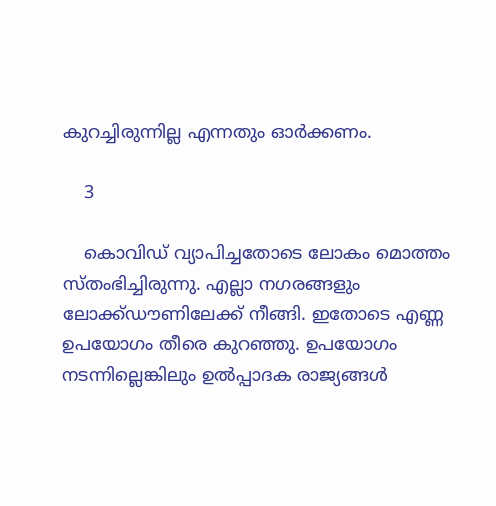കുറച്ചിരുന്നില്ല എന്നതും ഓര്‍ക്കണം.

    3

    കൊവിഡ് വ്യാപിച്ചതോടെ ലോകം മൊത്തം സ്തംഭിച്ചിരുന്നു. എല്ലാ നഗരങ്ങളും ലോക്ക്ഡൗണിലേക്ക് നീങ്ങി. ഇതോടെ എണ്ണ ഉപയോഗം തീരെ കുറഞ്ഞു. ഉപയോഗം നടന്നില്ലെങ്കിലും ഉല്‍പ്പാദക രാജ്യങ്ങള്‍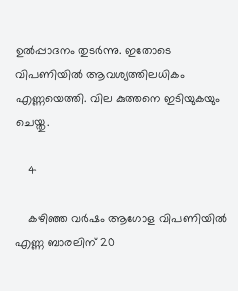ഉല്‍പ്പാദനം തുടര്‍ന്നു. ഇതോടെ വിപണിയില്‍ ആവശ്യത്തിലധികം എണ്ണയെത്തി. വില കുത്തനെ ഇടിയുകയും ചെയ്തു.

    4

    കഴിഞ്ഞ വര്‍ഷം ആഗോള വിപണിയില്‍ എണ്ണ ബാരലിന് 20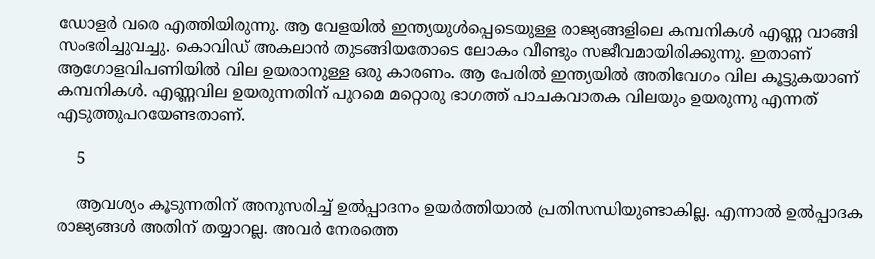ഡോളര്‍ വരെ എത്തിയിരുന്നു. ആ വേളയില്‍ ഇന്ത്യയുള്‍പ്പെടെയുള്ള രാജ്യങ്ങളിലെ കമ്പനികള്‍ എണ്ണ വാങ്ങി സംഭരിച്ചുവച്ചു. കൊവിഡ് അകലാന്‍ തുടങ്ങിയതോടെ ലോകം വീണ്ടും സജീവമായിരിക്കുന്നു. ഇതാണ് ആഗോളവിപണിയില്‍ വില ഉയരാനുള്ള ഒരു കാരണം. ആ പേരില്‍ ഇന്ത്യയില്‍ അതിവേഗം വില കൂട്ടുകയാണ് കമ്പനികള്‍. എണ്ണവില ഉയരുന്നതിന് പുറമെ മറ്റൊരു ഭാഗത്ത് പാചകവാതക വിലയും ഉയരുന്നു എന്നത് എടുത്തുപറയേണ്ടതാണ്.

    5

    ആവശ്യം കൂടുന്നതിന് അനുസരിച്ച് ഉല്‍പ്പാദനം ഉയര്‍ത്തിയാല്‍ പ്രതിസന്ധിയുണ്ടാകില്ല. എന്നാല്‍ ഉല്‍പ്പാദക രാജ്യങ്ങള്‍ അതിന് തയ്യാറല്ല. അവര്‍ നേരത്തെ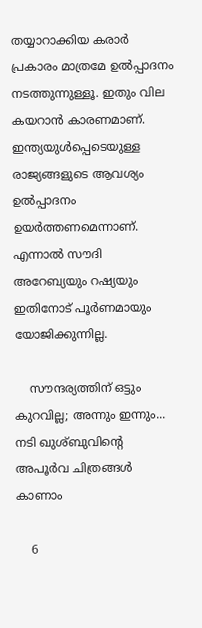തയ്യാറാക്കിയ കരാര്‍ പ്രകാരം മാത്രമേ ഉല്‍പ്പാദനം നടത്തുന്നുള്ളൂ. ഇതും വില കയറാന്‍ കാരണമാണ്. ഇന്ത്യയുള്‍പ്പെടെയുള്ള രാജ്യങ്ങളുടെ ആവശ്യം ഉല്‍പ്പാദനം ഉയര്‍ത്തണമെന്നാണ്. എന്നാല്‍ സൗദി അറേബ്യയും റഷ്യയും ഇതിനോട് പൂര്‍ണമായും യോജിക്കുന്നില്ല.

    സൗന്ദര്യത്തിന് ഒട്ടും കുറവില്ല; അന്നും ഇന്നും... നടി ഖുശ്ബുവിന്റെ അപൂര്‍വ ചിത്രങ്ങള്‍ കാണാം

    6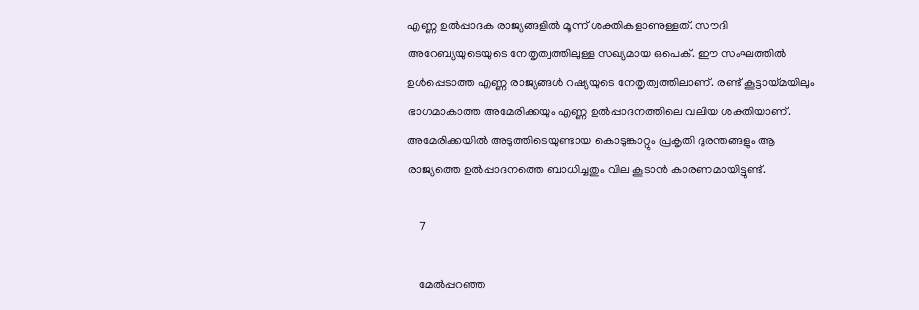എണ്ണ ഉല്‍പ്പാദക രാജ്യങ്ങളില്‍ മൂന്ന് ശക്തികളാണുള്ളത്. സൗദി അറേബ്യയുടെയുടെ നേതൃത്വത്തിലുള്ള സഖ്യമായ ഒപെക്. ഈ സംഘത്തില്‍ ഉള്‍പ്പെടാത്ത എണ്ണ രാജ്യങ്ങള്‍ റഷ്യയുടെ നേതൃത്വത്തിലാണ്. രണ്ട് കൂട്ടായ്മയിലും ഭാഗമാകാത്ത അമേരിക്കയും എണ്ണ ഉല്‍പ്പാദനത്തിലെ വലിയ ശക്തിയാണ്. അമേരിക്കയില്‍ അടുത്തിടെയുണ്ടായ കൊടുങ്കാറ്റും പ്രകൃതി ദുരന്തങ്ങളും ആ രാജ്യത്തെ ഉല്‍പ്പാദനത്തെ ബാധിച്ചതും വില കൂടാന്‍ കാരണമായിട്ടുണ്ട്.

    7

    മേല്‍പ്പറഞ്ഞ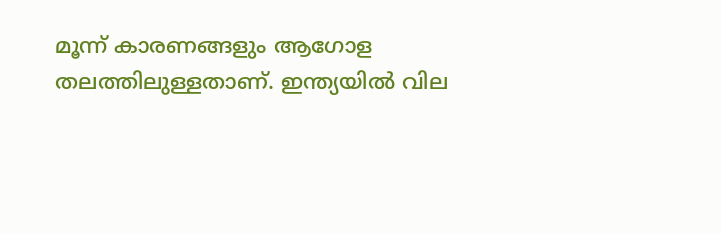മൂന്ന് കാരണങ്ങളും ആഗോള തലത്തിലുള്ളതാണ്. ഇന്ത്യയില്‍ വില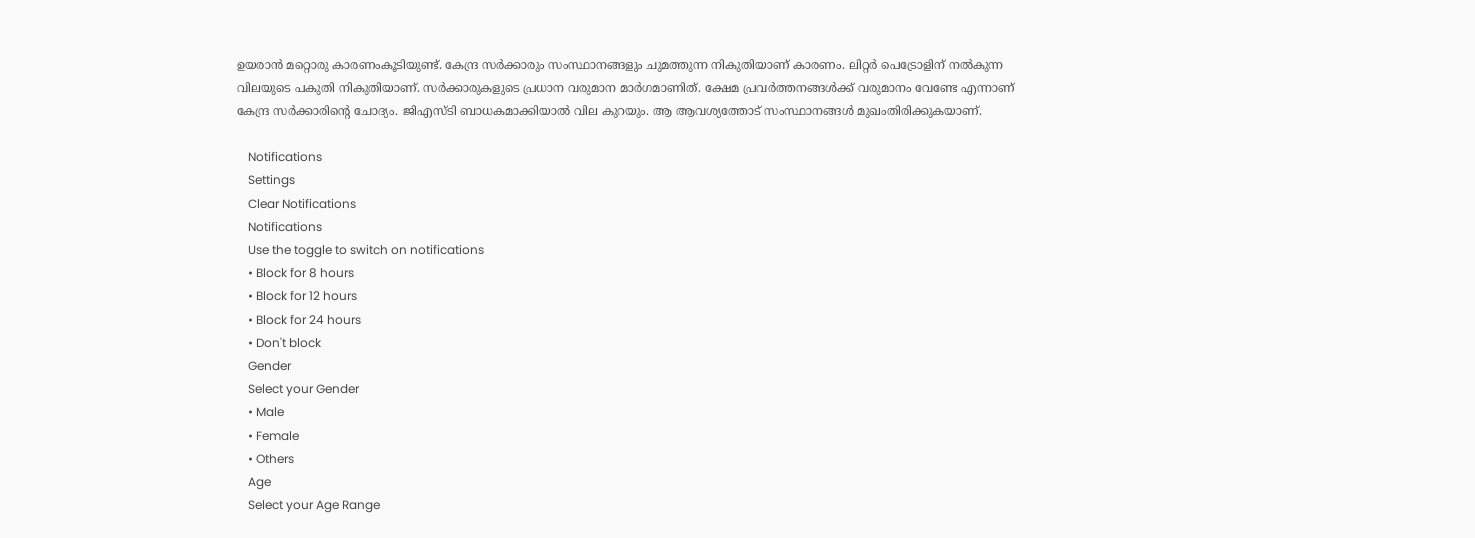ഉയരാന്‍ മറ്റൊരു കാരണംകൂടിയുണ്ട്. കേന്ദ്ര സര്‍ക്കാരും സംസ്ഥാനങ്ങളും ചുമത്തുന്ന നികുതിയാണ് കാരണം. ലിറ്റര്‍ പെട്രോളിന് നല്‍കുന്ന വിലയുടെ പകുതി നികുതിയാണ്. സര്‍ക്കാരുകളുടെ പ്രധാന വരുമാന മാര്‍ഗമാണിത്. ക്ഷേമ പ്രവര്‍ത്തനങ്ങള്‍ക്ക് വരുമാനം വേണ്ടേ എന്നാണ് കേന്ദ്ര സര്‍ക്കാരിന്റെ ചോദ്യം. ജിഎസ്ടി ബാധകമാക്കിയാല്‍ വില കുറയും. ആ ആവശ്യത്തോട് സംസ്ഥാനങ്ങള്‍ മുഖംതിരിക്കുകയാണ്.

    Notifications
    Settings
    Clear Notifications
    Notifications
    Use the toggle to switch on notifications
    • Block for 8 hours
    • Block for 12 hours
    • Block for 24 hours
    • Don't block
    Gender
    Select your Gender
    • Male
    • Female
    • Others
    Age
    Select your Age Range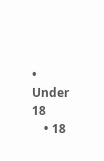• Under 18
    • 18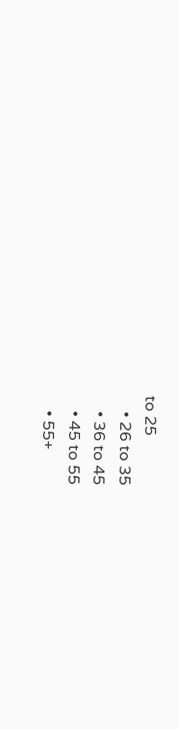to 25
    • 26 to 35
    • 36 to 45
    • 45 to 55
    • 55+